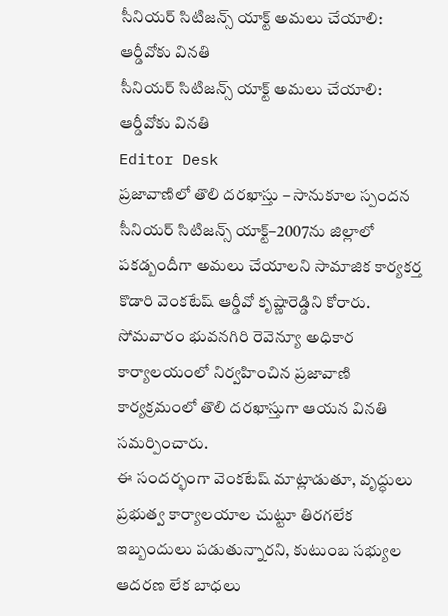సీనియర్ సిటిజన్స్ యాక్ట్ అమలు చేయాలి: ఆర్డీవోకు వినతి
సీనియర్ సిటిజన్స్ యాక్ట్ అమలు చేయాలి: ఆర్డీవోకు వినతి
Editor Desk
ప్రజావాణిలో తొలి దరఖాస్తు – సానుకూల స్పందన
సీనియర్ సిటిజన్స్ యాక్ట్–2007ను జిల్లాలో పకడ్బందీగా అమలు చేయాలని సామాజిక కార్యకర్త కొడారి వెంకటేష్ ఆర్డీవో కృష్ణారెడ్డిని కోరారు. సోమవారం భువనగిరి రెవెన్యూ అధికార కార్యాలయంలో నిర్వహించిన ప్రజావాణి కార్యక్రమంలో తొలి దరఖాస్తుగా ఆయన వినతి సమర్పించారు.
ఈ సందర్భంగా వెంకటేష్ మాట్లాడుతూ, వృద్ధులు ప్రభుత్వ కార్యాలయాల చుట్టూ తిరగలేక ఇబ్బందులు పడుతున్నారని, కుటుంబ సభ్యుల ఆదరణ లేక బాధలు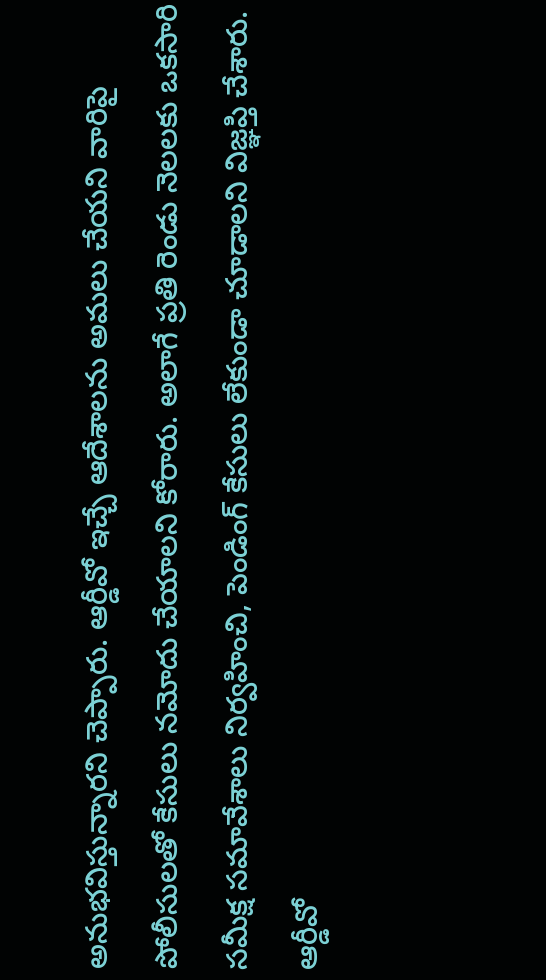అనుభవిస్తున్నారని చెప్పారు. ఆర్డీవో ఇచ్చే ఆదేశాలను అమలు చేయని వారిపై పోలీసులతో కేసులు నమోదు చేయాలని కోరారు. అలాగే ప్రతి రెండు నెలలకు ఒకసారి సమీక్ష సమావేశాలు నిర్వహించి, పెండింగ్ కేసులు లేకుండా చూడాలని విజ్ఞప్తి చేశారు.
ఆర్డీవో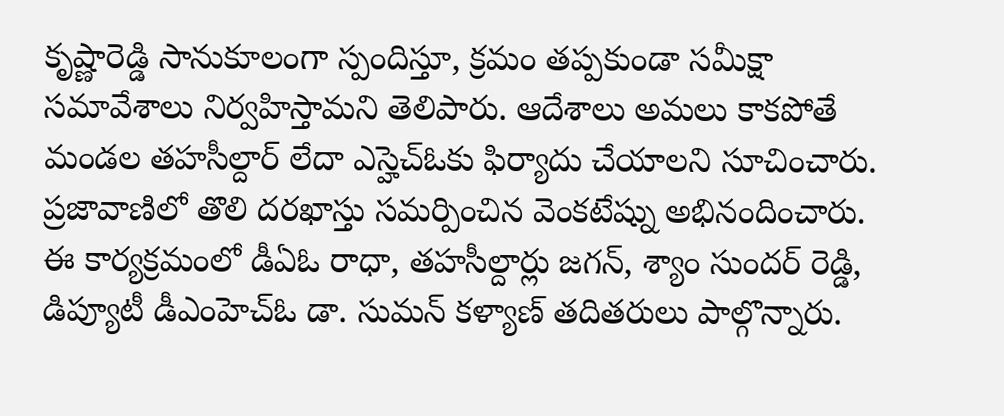కృష్ణారెడ్డి సానుకూలంగా స్పందిస్తూ, క్రమం తప్పకుండా సమీక్షా సమావేశాలు నిర్వహిస్తామని తెలిపారు. ఆదేశాలు అమలు కాకపోతే మండల తహసీల్దార్ లేదా ఎస్హెచ్ఓకు ఫిర్యాదు చేయాలని సూచించారు. ప్రజావాణిలో తొలి దరఖాస్తు సమర్పించిన వెంకటేష్ను అభినందించారు.
ఈ కార్యక్రమంలో డీఏఓ రాధా, తహసీల్దార్లు జగన్, శ్యాం సుందర్ రెడ్డి, డిప్యూటీ డీఎంహెచ్ఓ డా. సుమన్ కళ్యాణ్ తదితరులు పాల్గొన్నారు.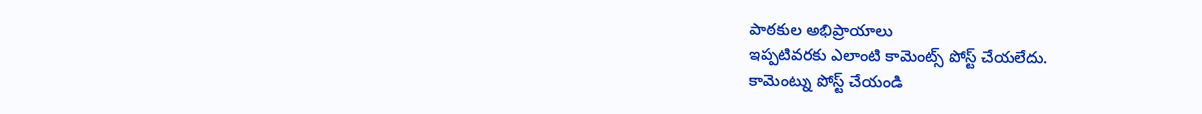పాఠకుల అభిప్రాయాలు
ఇప్పటివరకు ఎలాంటి కామెంట్స్ పోస్ట్ చేయలేదు.
కామెంట్ను పోస్ట్ చేయండి